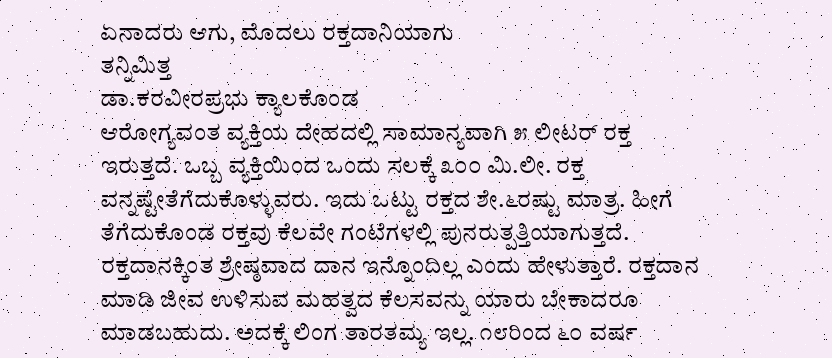ಏನಾದರು ಆಗು, ಮೊದಲು ರಕ್ತದಾನಿಯಾಗು
ತನ್ನಿಮಿತ್ತ
ಡಾ.ಕರವೀರಪ್ರಭು ಕ್ಯಾಲಕೊಂಡ
ಆರೋಗ್ಯವಂತ ವ್ಯಕ್ತಿಯ ದೇಹದಲ್ಲಿ ಸಾಮಾನ್ಯವಾಗಿ ೫ ಲೀಟರ್ ರಕ್ತ ಇರುತ್ತದೆ. ಒಬ್ಬ ವ್ಯಕ್ತಿಯಿಂದ ಒಂದು ಸಲಕ್ಕೆ ೩೦೦ ಮಿ.ಲೀ. ರಕ್ತ ವನ್ನಷ್ಟೇತೆಗೆದುಕೊಳ್ಳುವರು. ಇದು ಒಟ್ಟು ರಕ್ತದ ಶೇ.೬ರಷ್ಟು ಮಾತ್ರ. ಹೀಗೆ ತೆಗೆದುಕೊಂಡ ರಕ್ತವು ಕೆಲವೇ ಗಂಟೆಗಳಲ್ಲಿ ಪುನರುತ್ಪತ್ತಿಯಾಗುತ್ತದೆ.
ರಕ್ತದಾನಕ್ಕಿಂತ ಶ್ರೇಷ್ಠವಾದ ದಾನ ಇನ್ನೊಂದಿಲ್ಲ ಎಂದು ಹೇಳುತ್ತಾರೆ. ರಕ್ತದಾನ ಮಾಡಿ ಜೀವ ಉಳಿಸುವ ಮಹತ್ವದ ಕೆಲಸವನ್ನು ಯಾರು ಬೇಕಾದರೂ ಮಾಡಬಹುದು. ಅದಕ್ಕೆ ಲಿಂಗ ತಾರತಮ್ಯ ಇಲ್ಲ. ೧೮ರಿಂದ ೬೦ ವರ್ಷ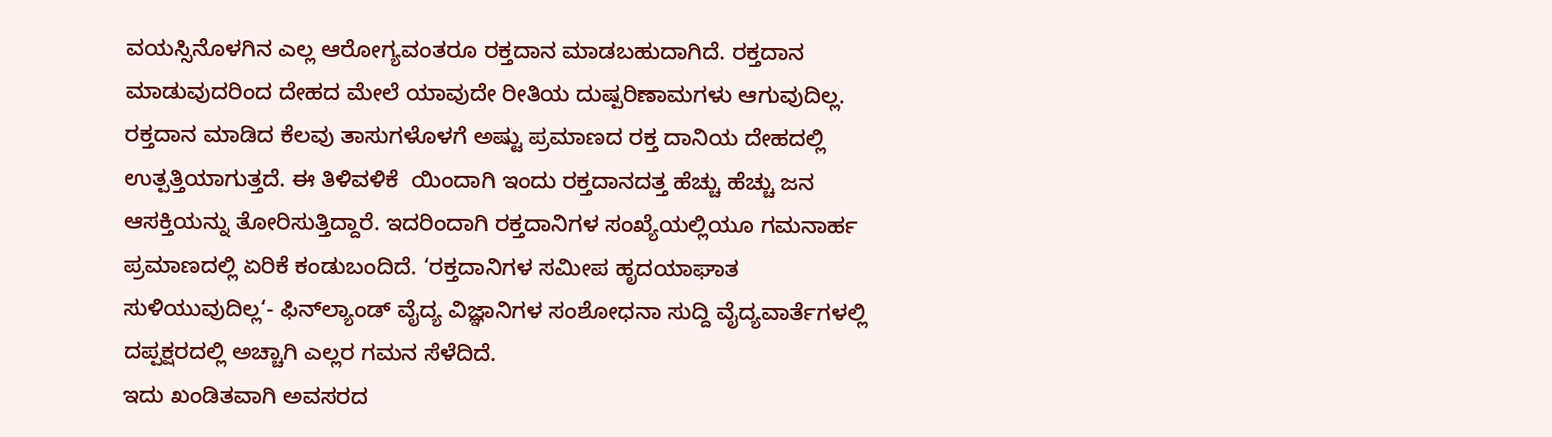ವಯಸ್ಸಿನೊಳಗಿನ ಎಲ್ಲ ಆರೋಗ್ಯವಂತರೂ ರಕ್ತದಾನ ಮಾಡಬಹುದಾಗಿದೆ. ರಕ್ತದಾನ ಮಾಡುವುದರಿಂದ ದೇಹದ ಮೇಲೆ ಯಾವುದೇ ರೀತಿಯ ದುಷ್ಪರಿಣಾಮಗಳು ಆಗುವುದಿಲ್ಲ.
ರಕ್ತದಾನ ಮಾಡಿದ ಕೆಲವು ತಾಸುಗಳೊಳಗೆ ಅಷ್ಟು ಪ್ರಮಾಣದ ರಕ್ತ ದಾನಿಯ ದೇಹದಲ್ಲಿ ಉತ್ಪತ್ತಿಯಾಗುತ್ತದೆ. ಈ ತಿಳಿವಳಿಕೆ  ಯಿಂದಾಗಿ ಇಂದು ರಕ್ತದಾನದತ್ತ ಹೆಚ್ಚು ಹೆಚ್ಚು ಜನ ಆಸಕ್ತಿಯನ್ನು ತೋರಿಸುತ್ತಿದ್ದಾರೆ. ಇದರಿಂದಾಗಿ ರಕ್ತದಾನಿಗಳ ಸಂಖ್ಯೆಯಲ್ಲಿಯೂ ಗಮನಾರ್ಹ ಪ್ರಮಾಣದಲ್ಲಿ ಏರಿಕೆ ಕಂಡುಬಂದಿದೆ. ‘ರಕ್ತದಾನಿಗಳ ಸಮೀಪ ಹೃದಯಾಘಾತ ಸುಳಿಯುವುದಿಲ್ಲ‘- ಫಿನ್‌ಲ್ಯಾಂಡ್ ವೈದ್ಯ ವಿಜ್ಞಾನಿಗಳ ಸಂಶೋಧನಾ ಸುದ್ದಿ ವೈದ್ಯವಾರ್ತೆಗಳಲ್ಲಿ ದಪ್ಪಕ್ಷರದಲ್ಲಿ ಅಚ್ಚಾಗಿ ಎಲ್ಲರ ಗಮನ ಸೆಳೆದಿದೆ.
ಇದು ಖಂಡಿತವಾಗಿ ಅವಸರದ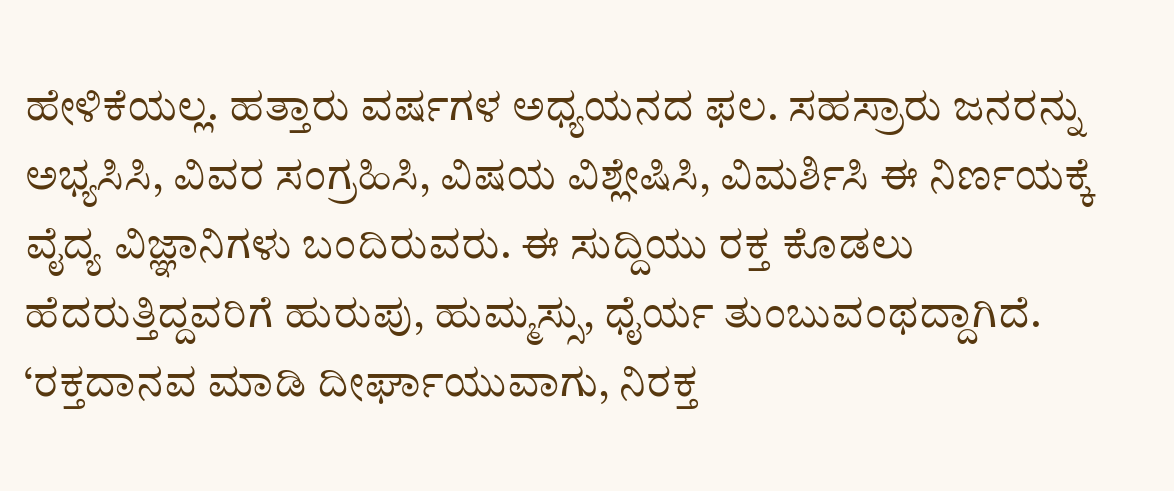ಹೇಳಿಕೆಯಲ್ಲ. ಹತ್ತಾರು ವರ್ಷಗಳ ಅಧ್ಯಯನದ ಫಲ. ಸಹಸ್ರಾರು ಜನರನ್ನು ಅಭ್ಯಸಿಸಿ, ವಿವರ ಸಂಗ್ರಹಿಸಿ, ವಿಷಯ ವಿಶ್ಲೇಷಿಸಿ, ವಿಮರ್ಶಿಸಿ ಈ ನಿರ್ಣಯಕ್ಕೆ ವೈದ್ಯ ವಿಜ್ಞಾನಿಗಳು ಬಂದಿರುವರು. ಈ ಸುದ್ದಿಯು ರಕ್ತ ಕೊಡಲು ಹೆದರುತ್ತಿದ್ದವರಿಗೆ ಹುರುಪು, ಹುಮ್ಮಸ್ಸು, ಧೈರ್ಯ ತುಂಬುವಂಥದ್ದಾಗಿದೆ. ‘ರಕ್ತದಾನವ ಮಾಡಿ ದೀರ್ಘಾಯುವಾಗು, ನಿರಕ್ತ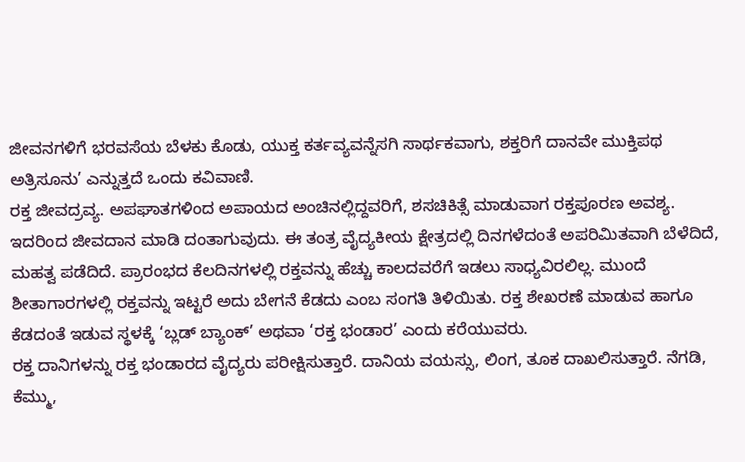ಜೀವನಗಳಿಗೆ ಭರವಸೆಯ ಬೆಳಕು ಕೊಡು, ಯುಕ್ತ ಕರ್ತವ್ಯವನ್ನೆಸಗಿ ಸಾರ್ಥಕವಾಗು, ಶಕ್ತರಿಗೆ ದಾನವೇ ಮುಕ್ತಿಪಥ ಅತ್ರಿಸೂನು’ ಎನ್ನುತ್ತದೆ ಒಂದು ಕವಿವಾಣಿ.
ರಕ್ತ ಜೀವದ್ರವ್ಯ. ಅಪಘಾತಗಳಿಂದ ಅಪಾಯದ ಅಂಚಿನಲ್ಲಿದ್ದವರಿಗೆ, ಶಸಚಿಕಿತ್ಸೆ ಮಾಡುವಾಗ ರಕ್ತಪೂರಣ ಅವಶ್ಯ. ಇದರಿಂದ ಜೀವದಾನ ಮಾಡಿ ದಂತಾಗುವುದು. ಈ ತಂತ್ರ ವೈದ್ಯಕೀಯ ಕ್ಷೇತ್ರದಲ್ಲಿ ದಿನಗಳೆದಂತೆ ಅಪರಿಮಿತವಾಗಿ ಬೆಳೆದಿದೆ, ಮಹತ್ವ ಪಡೆದಿದೆ. ಪ್ರಾರಂಭದ ಕೆಲದಿನಗಳಲ್ಲಿ ರಕ್ತವನ್ನು ಹೆಚ್ಚು ಕಾಲದವರೆಗೆ ಇಡಲು ಸಾಧ್ಯವಿರಲಿಲ್ಲ. ಮುಂದೆ ಶೀತಾಗಾರಗಳಲ್ಲಿ ರಕ್ತವನ್ನು ಇಟ್ಟರೆ ಅದು ಬೇಗನೆ ಕೆಡದು ಎಂಬ ಸಂಗತಿ ತಿಳಿಯಿತು. ರಕ್ತ ಶೇಖರಣೆ ಮಾಡುವ ಹಾಗೂ ಕೆಡದಂತೆ ಇಡುವ ಸ್ಥಳಕ್ಕೆ ‘ಬ್ಲಡ್ ಬ್ಯಾಂಕ್’ ಅಥವಾ ‘ರಕ್ತ ಭಂಡಾರ’ ಎಂದು ಕರೆಯುವರು.
ರಕ್ತ ದಾನಿಗಳನ್ನು ರಕ್ತ ಭಂಡಾರದ ವೈದ್ಯರು ಪರೀಕ್ಷಿಸುತ್ತಾರೆ. ದಾನಿಯ ವಯಸ್ಸು, ಲಿಂಗ, ತೂಕ ದಾಖಲಿಸುತ್ತಾರೆ. ನೆಗಡಿ, ಕೆಮ್ಮು,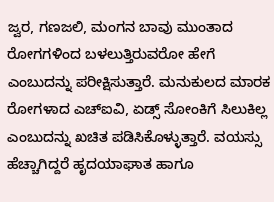ಜ್ವರ, ಗಣಜಲಿ, ಮಂಗನ ಬಾವು ಮುಂತಾದ ರೋಗಗಳಿಂದ ಬಳಲುತ್ತಿರುವರೋ ಹೇಗೆ ಎಂಬುದನ್ನು ಪರೀಕ್ಷಿಸುತ್ತಾರೆ. ಮನುಕುಲದ ಮಾರಕ ರೋಗಳಾದ ಎಚ್‌ಐವಿ, ಏಡ್ಸ್ ಸೋಂಕಿಗೆ ಸಿಲುಕಿಲ್ಲ ಎಂಬುದನ್ನು ಖಚಿತ ಪಡಿಸಿಕೊಳ್ಳುತ್ತಾರೆ. ವಯಸ್ಸು ಹೆಚ್ಚಾಗಿದ್ದರೆ ಹೃದಯಾಘಾತ ಹಾಗೂ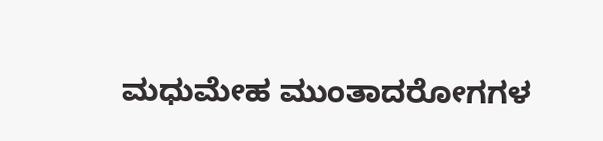ಮಧುಮೇಹ ಮುಂತಾದರೋಗಗಳ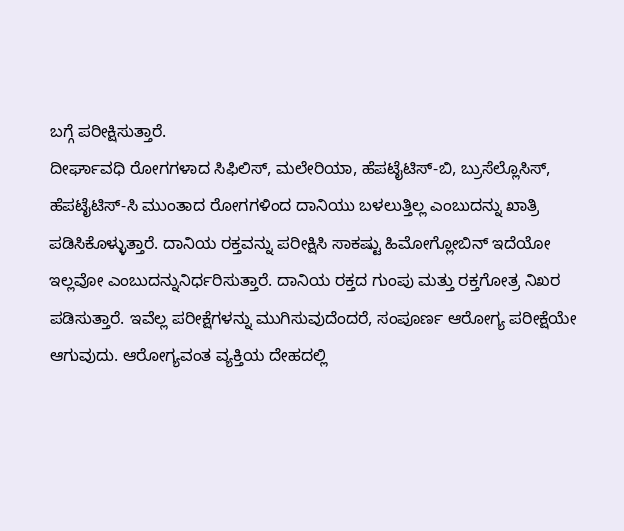ಬಗ್ಗೆ ಪರೀಕ್ಷಿಸುತ್ತಾರೆ.
ದೀರ್ಘಾವಧಿ ರೋಗಗಳಾದ ಸಿಫಿಲಿಸ್, ಮಲೇರಿಯಾ, ಹೆಪಟೈಟಿಸ್-ಬಿ, ಬ್ರುಸೆಲ್ಲೊಸಿಸ್, ಹೆಪಟೈಟಿಸ್-ಸಿ ಮುಂತಾದ ರೋಗಗಳಿಂದ ದಾನಿಯು ಬಳಲುತ್ತಿಲ್ಲ ಎಂಬುದನ್ನು ಖಾತ್ರಿ ಪಡಿಸಿಕೊಳ್ಳುತ್ತಾರೆ. ದಾನಿಯ ರಕ್ತವನ್ನು ಪರೀಕ್ಷಿಸಿ ಸಾಕಷ್ಟು ಹಿಮೋಗ್ಲೋಬಿನ್ ಇದೆಯೋ ಇಲ್ಲವೋ ಎಂಬುದನ್ನುನಿರ್ಧರಿಸುತ್ತಾರೆ. ದಾನಿಯ ರಕ್ತದ ಗುಂಪು ಮತ್ತು ರಕ್ತಗೋತ್ರ ನಿಖರ ಪಡಿಸುತ್ತಾರೆ. ಇವೆಲ್ಲ ಪರೀಕ್ಷೆಗಳನ್ನು ಮುಗಿಸುವುದೆಂದರೆ, ಸಂಪೂರ್ಣ ಆರೋಗ್ಯ ಪರೀಕ್ಷೆಯೇ ಆಗುವುದು. ಆರೋಗ್ಯವಂತ ವ್ಯಕ್ತಿಯ ದೇಹದಲ್ಲಿ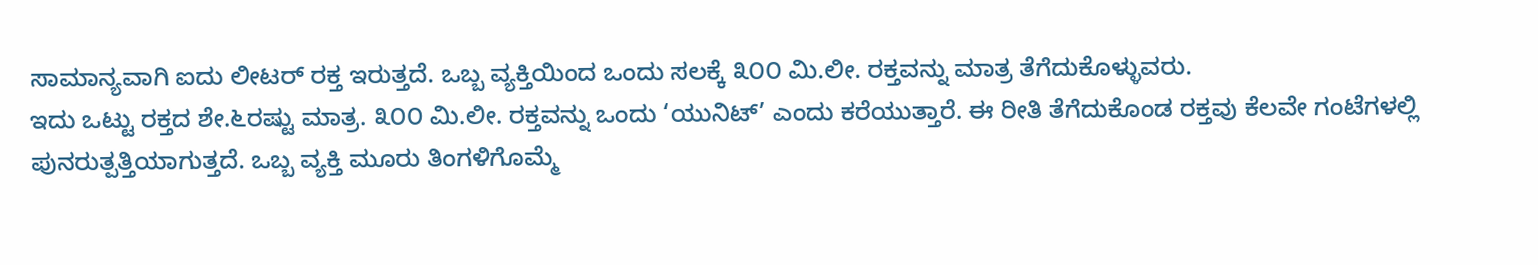ಸಾಮಾನ್ಯವಾಗಿ ಐದು ಲೀಟರ್ ರಕ್ತ ಇರುತ್ತದೆ. ಒಬ್ಬ ವ್ಯಕ್ತಿಯಿಂದ ಒಂದು ಸಲಕ್ಕೆ ೩೦೦ ಮಿ.ಲೀ. ರಕ್ತವನ್ನು ಮಾತ್ರ ತೆಗೆದುಕೊಳ್ಳುವರು.
ಇದು ಒಟ್ಟು ರಕ್ತದ ಶೇ.೬ರಷ್ಟು ಮಾತ್ರ. ೩೦೦ ಮಿ.ಲೀ. ರಕ್ತವನ್ನು ಒಂದು ‘ಯುನಿಟ್’ ಎಂದು ಕರೆಯುತ್ತಾರೆ. ಈ ರೀತಿ ತೆಗೆದುಕೊಂಡ ರಕ್ತವು ಕೆಲವೇ ಗಂಟೆಗಳಲ್ಲಿ ಪುನರುತ್ಪತ್ತಿಯಾಗುತ್ತದೆ. ಒಬ್ಬ ವ್ಯಕ್ತಿ ಮೂರು ತಿಂಗಳಿಗೊಮ್ಮೆ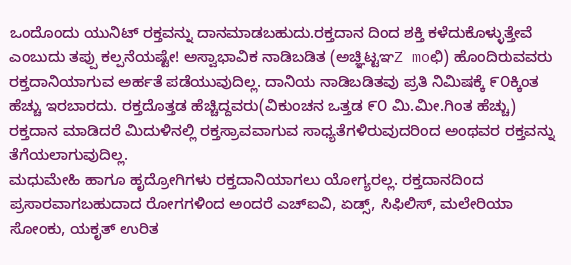ಒಂದೊಂದು ಯುನಿಟ್ ರಕ್ತವನ್ನು ದಾನಮಾಡಬಹುದು.ರಕ್ತದಾನ ದಿಂದ ಶಕ್ತಿ ಕಳೆದುಕೊಳ್ಳುತ್ತೇವೆ ಎಂಬುದು ತಪ್ಪು ಕಲ್ಪನೆಯಷ್ಟೇ! ಅಸ್ವಾಭಾವಿಕ ನಾಡಿಬಡಿತ (ಅಚ್ಞಿಟ್ಟಞZ moಛಿ) ಹೊಂದಿರುವವರು ರಕ್ತದಾನಿಯಾಗುವ ಅರ್ಹತೆ ಪಡೆಯುವುದಿಲ್ಲ. ದಾನಿಯ ನಾಡಿಬಡಿತವು ಪ್ರತಿ ನಿಮಿಷಕ್ಕೆ ೯೦ಕ್ಕಿಂತ ಹೆಚ್ಚು ಇರಬಾರದು. ರಕ್ತದೊತ್ತಡ ಹೆಚ್ಚಿದ್ದವರು(ವಿಕುಂಚನ ಒತ್ತಡ ೯೦ ಮಿ.ಮೀ.ಗಿಂತ ಹೆಚ್ಚು) ರಕ್ತದಾನ ಮಾಡಿದರೆ ಮಿದುಳಿನಲ್ಲಿ ರಕ್ತಸ್ರಾವವಾಗುವ ಸಾಧ್ಯತೆಗಳಿರುವುದರಿಂದ ಅಂಥವರ ರಕ್ತವನ್ನು ತೆಗೆಯಲಾಗುವುದಿಲ್ಲ.
ಮಧುಮೇಹಿ ಹಾಗೂ ಹೃದ್ರೋಗಿಗಳು ರಕ್ತದಾನಿಯಾಗಲು ಯೋಗ್ಯರಲ್ಲ. ರಕ್ತದಾನದಿಂದ ಪ್ರಸಾರವಾಗಬಹುದಾದ ರೋಗಗಳಿಂದ ಅಂದರೆ ಎಚ್‌ಐವಿ, ಏಡ್ಸ್, ಸಿಫಿಲಿಸ್, ಮಲೇರಿಯಾ ಸೋಂಕು, ಯಕೃತ್ ಉರಿತ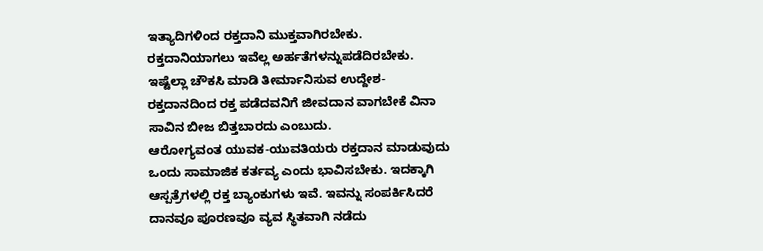ಇತ್ಯಾದಿಗಳಿಂದ ರಕ್ತದಾನಿ ಮುಕ್ತವಾಗಿರಬೇಕು. ರಕ್ತದಾನಿಯಾಗಲು ಇವೆಲ್ಲ ಅರ್ಹತೆಗಳನ್ನುಪಡೆದಿರಬೇಕು. ಇಷ್ಟೆಲ್ಲಾ ಚೌಕಸಿ ಮಾಡಿ ತೀರ್ಮಾನಿಸುವ ಉದ್ದೇಶ- ರಕ್ತದಾನದಿಂದ ರಕ್ತ ಪಡೆದವನಿಗೆ ಜೀವದಾನ ವಾಗಬೇಕೆ ವಿನಾ ಸಾವಿನ ಬೀಜ ಬಿತ್ತಬಾರದು ಎಂಬುದು.
ಆರೋಗ್ಯವಂತ ಯುವಕ-ಯುವತಿಯರು ರಕ್ತದಾನ ಮಾಡುವುದು ಒಂದು ಸಾಮಾಜಿಕ ಕರ್ತವ್ಯ ಎಂದು ಭಾವಿಸಬೇಕು. ಇದಕ್ಕಾಗಿ ಆಸ್ಪತ್ರೆಗಳಲ್ಲಿ ರಕ್ತ ಬ್ಯಾಂಕುಗಳು ಇವೆ. ಇವನ್ನು ಸಂಪರ್ಕಿಸಿದರೆ ದಾನವೂ ಪೂರಣವೂ ವ್ಯವ ಸ್ಥಿತವಾಗಿ ನಡೆದು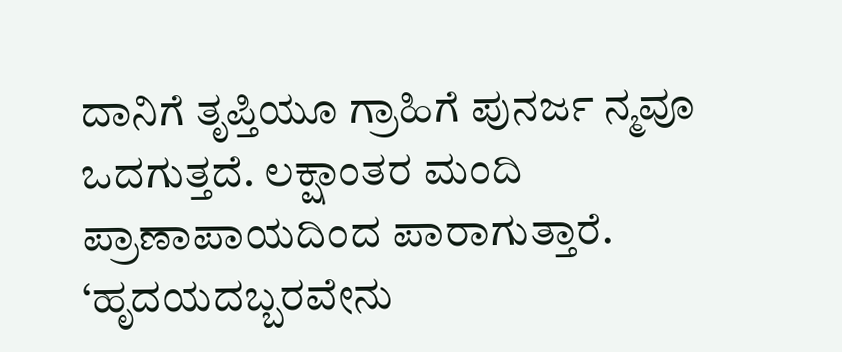ದಾನಿಗೆ ತೃಪ್ತಿಯೂ ಗ್ರಾಹಿಗೆ ಪುನರ್ಜ ನ್ಮವೂ ಒದಗುತ್ತದೆ. ಲಕ್ಷಾಂತರ ಮಂದಿ ಪ್ರಾಣಾಪಾಯದಿಂದ ಪಾರಾಗುತ್ತಾರೆ.
‘ಹೃದಯದಬ್ಬರವೇನು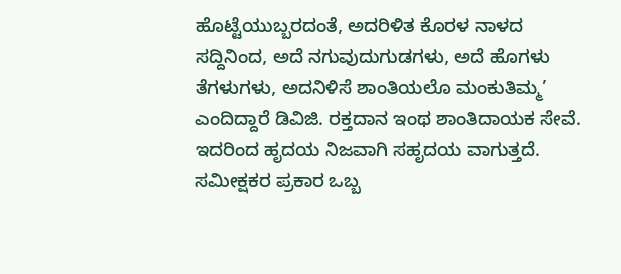ಹೊಟ್ಟೆಯುಬ್ಬರದಂತೆ, ಅದರಿಳಿತ ಕೊರಳ ನಾಳದ ಸದ್ದಿನಿಂದ, ಅದೆ ನಗುವುದುಗುಡಗಳು, ಅದೆ ಹೊಗಳು ತೆಗಳುಗಳು, ಅದನಿಳಿಸೆ ಶಾಂತಿಯಲೊ ಮಂಕುತಿಮ್ಮ’ ಎಂದಿದ್ದಾರೆ ಡಿವಿಜಿ. ರಕ್ತದಾನ ಇಂಥ ಶಾಂತಿದಾಯಕ ಸೇವೆ. ಇದರಿಂದ ಹೃದಯ ನಿಜವಾಗಿ ಸಹೃದಯ ವಾಗುತ್ತದೆ.
ಸಮೀಕ್ಷಕರ ಪ್ರಕಾರ ಒಬ್ಬ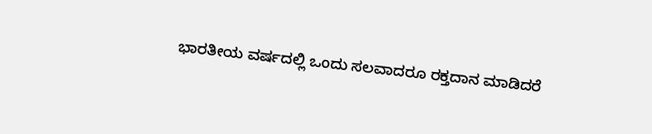ಭಾರತೀಯ ವರ್ಷದಲ್ಲಿ ಒಂದು ಸಲವಾದರೂ ರಕ್ತದಾನ ಮಾಡಿದರೆ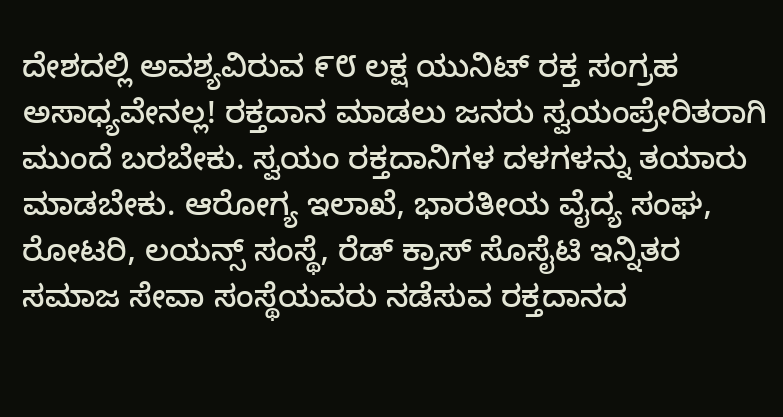ದೇಶದಲ್ಲಿ ಅವಶ್ಯವಿರುವ ೯೮ ಲಕ್ಷ ಯುನಿಟ್ ರಕ್ತ ಸಂಗ್ರಹ ಅಸಾಧ್ಯವೇನಲ್ಲ! ರಕ್ತದಾನ ಮಾಡಲು ಜನರು ಸ್ವಯಂಪ್ರೇರಿತರಾಗಿ ಮುಂದೆ ಬರಬೇಕು. ಸ್ವಯಂ ರಕ್ತದಾನಿಗಳ ದಳಗಳನ್ನು ತಯಾರು ಮಾಡಬೇಕು. ಆರೋಗ್ಯ ಇಲಾಖೆ, ಭಾರತೀಯ ವೈದ್ಯ ಸಂಘ, ರೋಟರಿ, ಲಯನ್ಸ್ ಸಂಸ್ಥೆ, ರೆಡ್ ಕ್ರಾಸ್ ಸೊಸೈಟಿ ಇನ್ನಿತರ ಸಮಾಜ ಸೇವಾ ಸಂಸ್ಥೆಯವರು ನಡೆಸುವ ರಕ್ತದಾನದ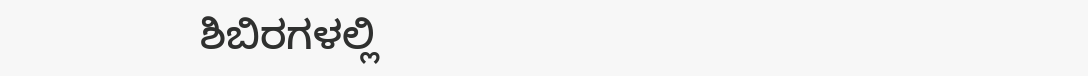ಶಿಬಿರಗಳಲ್ಲಿ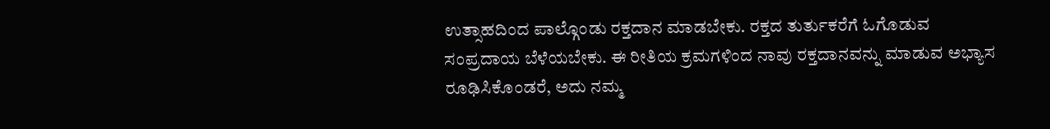ಉತ್ಸಾಹದಿಂದ ಪಾಲ್ಗೊಂಡು ರಕ್ತದಾನ ಮಾಡಬೇಕು. ರಕ್ತದ ತುರ್ತುಕರೆಗೆ ಓಗೊಡುವ ಸಂಪ್ರದಾಯ ಬೆಳೆಯಬೇಕು. ಈ ರೀತಿಯ ಕ್ರಮಗಳಿಂದ ನಾವು ರಕ್ತದಾನವನ್ನು ಮಾಡುವ ಅಭ್ಯಾಸ ರೂಢಿಸಿಕೊಂಡರೆ, ಅದು ನಮ್ಮ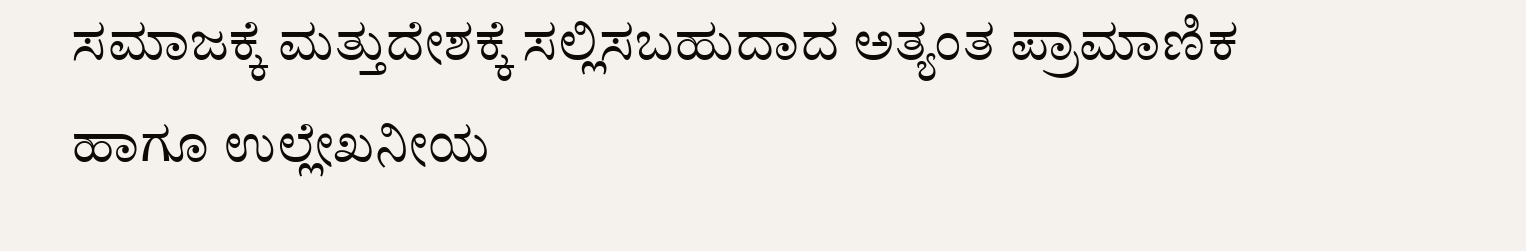ಸಮಾಜಕ್ಕೆ ಮತ್ತುದೇಶಕ್ಕೆ ಸಲ್ಲಿಸಬಹುದಾದ ಅತ್ಯಂತ ಪ್ರಾಮಾಣಿಕ ಹಾಗೂ ಉಲ್ಲೇಖನೀಯ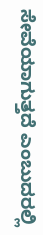ಸೇವೆಯಾಗುತ್ತದೆ ಎಂಬುದರಲ್ಲಿ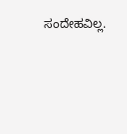ಸಂದೇಹವಿಲ್ಲ.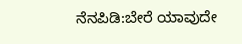ನೆನಪಿಡಿ:ಬೇರೆ ಯಾವುದೇ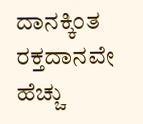ದಾನಕ್ಕಿಂತ ರಕ್ತದಾನವೇ ಹೆಚ್ಚು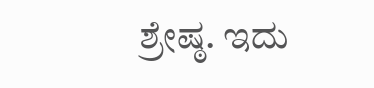ಶ್ರೇಷ್ಠ. ಇದು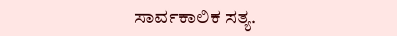ಸಾರ್ವಕಾಲಿಕ ಸತ್ಯ.